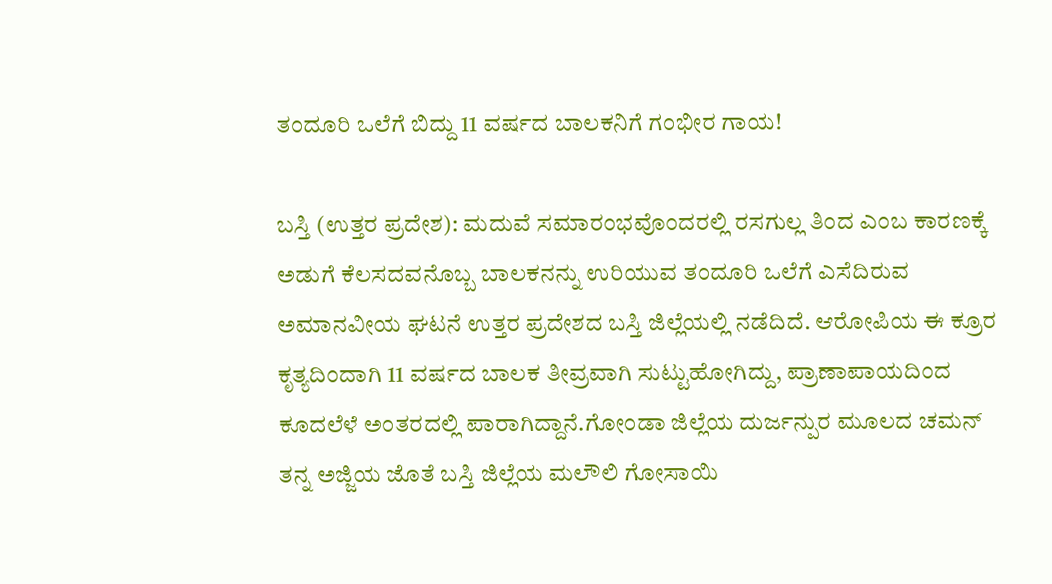ತಂದೂರಿ ಒಲೆಗೆ ಬಿದ್ದು 11 ವರ್ಷದ ಬಾಲಕನಿಗೆ ಗಂಭೀರ ಗಾಯ!

ಬಸ್ತಿ (ಉತ್ತರ ಪ್ರದೇಶ): ಮದುವೆ ಸಮಾರಂಭವೊಂದರಲ್ಲಿ ರಸಗುಲ್ಲ ತಿಂದ ಎಂಬ ಕಾರಣಕ್ಕೆ ಅಡುಗೆ ಕೆಲಸದವನೊಬ್ಬ ಬಾಲಕನನ್ನು ಉರಿಯುವ ತಂದೂರಿ ಒಲೆಗೆ ಎಸೆದಿರುವ ಅಮಾನವೀಯ ಘಟನೆ ಉತ್ತರ ಪ್ರದೇಶದ ಬಸ್ತಿ ಜಿಲ್ಲೆಯಲ್ಲಿ ನಡೆದಿದೆ. ಆರೋಪಿಯ ಈ ಕ್ರೂರ ಕೃತ್ಯದಿಂದಾಗಿ 11 ವರ್ಷದ ಬಾಲಕ ತೀವ್ರವಾಗಿ ಸುಟ್ಟುಹೋಗಿದ್ದು, ಪ್ರಾಣಾಪಾಯದಿಂದ ಕೂದಲೆಳೆ ಅಂತರದಲ್ಲಿ ಪಾರಾಗಿದ್ದಾನೆ.ಗೋಂಡಾ ಜಿಲ್ಲೆಯ ದುರ್ಜನ್ಪುರ ಮೂಲದ ಚಮನ್ ತನ್ನ ಅಜ್ಜಿಯ ಜೊತೆ ಬಸ್ತಿ ಜಿಲ್ಲೆಯ ಮಲೌಲಿ ಗೋಸಾಯಿ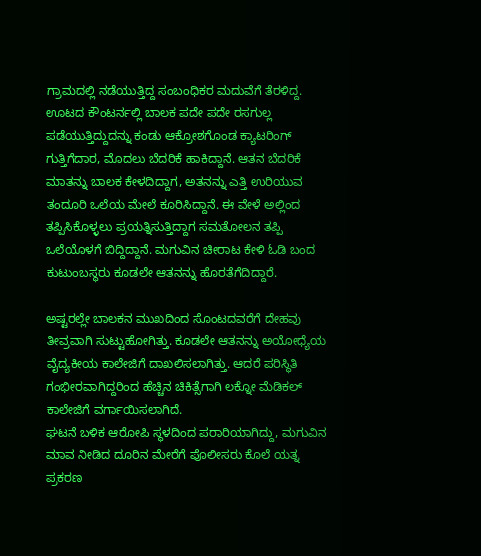ಗ್ರಾಮದಲ್ಲಿ ನಡೆಯುತ್ತಿದ್ದ ಸಂಬಂಧಿಕರ ಮದುವೆಗೆ ತೆರಳಿದ್ದ. ಊಟದ ಕೌಂಟರ್ನಲ್ಲಿ ಬಾಲಕ ಪದೇ ಪದೇ ರಸಗುಲ್ಲ ಪಡೆಯುತ್ತಿದ್ದುದನ್ನು ಕಂಡು ಆಕ್ರೋಶಗೊಂಡ ಕ್ಯಾಟರಿಂಗ್ ಗುತ್ತಿಗೆದಾರ, ಮೊದಲು ಬೆದರಿಕೆ ಹಾಕಿದ್ದಾನೆ. ಆತನ ಬೆದರಿಕೆ ಮಾತನ್ನು ಬಾಲಕ ಕೇಳದಿದ್ದಾಗ, ಅತನನ್ನು ಎತ್ತಿ ಉರಿಯುವ ತಂದೂರಿ ಒಲೆಯ ಮೇಲೆ ಕೂರಿಸಿದ್ದಾನೆ. ಈ ವೇಳೆ ಅಲ್ಲಿಂದ ತಪ್ಪಿಸಿಕೊಳ್ಳಲು ಪ್ರಯತ್ನಿಸುತ್ತಿದ್ದಾಗ ಸಮತೋಲನ ತಪ್ಪಿ ಒಲೆಯೊಳಗೆ ಬಿದ್ದಿದ್ದಾನೆ. ಮಗುವಿನ ಚೀರಾಟ ಕೇಳಿ ಓಡಿ ಬಂದ ಕುಟುಂಬಸ್ಥರು ಕೂಡಲೇ ಆತನನ್ನು ಹೊರತೆಗೆದಿದ್ದಾರೆ.

ಅಷ್ಟರಲ್ಲೇ ಬಾಲಕನ ಮುಖದಿಂದ ಸೊಂಟದವರೆಗೆ ದೇಹವು ತೀವ್ರವಾಗಿ ಸುಟ್ಟುಹೋಗಿತ್ತು. ಕೂಡಲೇ ಆತನನ್ನು ಅಯೋಧ್ಯೆಯ ವೈದ್ಯಕೀಯ ಕಾಲೇಜಿಗೆ ದಾಖಲಿಸಲಾಗಿತ್ತು. ಆದರೆ ಪರಿಸ್ಥಿತಿ ಗಂಭೀರವಾಗಿದ್ದರಿಂದ ಹೆಚ್ಚಿನ ಚಿಕಿತ್ಸೆಗಾಗಿ ಲಕ್ನೋ ಮೆಡಿಕಲ್ ಕಾಲೇಜಿಗೆ ವರ್ಗಾಯಿಸಲಾಗಿದೆ.
ಘಟನೆ ಬಳಿಕ ಆರೋಪಿ ಸ್ಥಳದಿಂದ ಪರಾರಿಯಾಗಿದ್ದು, ಮಗುವಿನ ಮಾವ ನೀಡಿದ ದೂರಿನ ಮೇರೆಗೆ ಪೊಲೀಸರು ಕೊಲೆ ಯತ್ನ ಪ್ರಕರಣ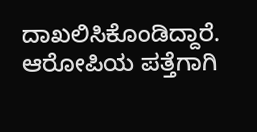ದಾಖಲಿಸಿಕೊಂಡಿದ್ದಾರೆ. ಆರೋಪಿಯ ಪತ್ತೆಗಾಗಿ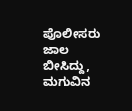ಪೊಲೀಸರು ಜಾಲ ಬೀಸಿದ್ದು, ಮಗುವಿನ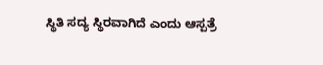ಸ್ಥಿತಿ ಸದ್ಯ ಸ್ಥಿರವಾಗಿದೆ ಎಂದು ಆಸ್ಪತ್ರೆ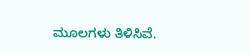ಮೂಲಗಳು ತಿಳಿಸಿವೆ.